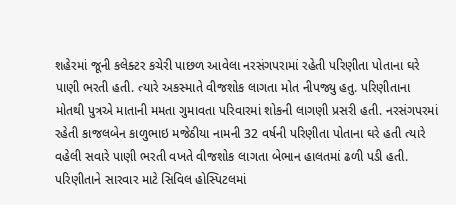શહેરમાં જૂની કલેક્ટર કચેરી પાછળ આવેલા નરસંગપરામાં રહેતી પરિણીતા પોતાના ઘરે પાણી ભરતી હતી. ત્યારે અકસ્માતે વીજશોક લાગતા મોત નીપજ્યુ હતુ. પરિણીતાના મોતથી પુત્રએ માતાની મમતા ગુમાવતા પરિવારમાં શોકની લાગણી પ્રસરી હતી. નરસંગપરમાં રહેતી કાજલબેન કાળુભાઇ મજેઠીયા નામની 32 વર્ષની પરિણીતા પોતાના ઘરે હતી ત્યારે વહેલી સવારે પાણી ભરતી વખતે વીજશોક લાગતા બેભાન હાલતમાં ઢળી પડી હતી. પરિણીતાને સારવાર માટે સિવિલ હોસ્પિટલમાં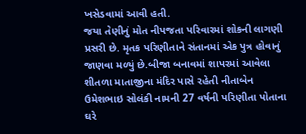ખસેડવામાં આવી હતી.
જયા તેણીનું મોત નીપજતા પરિવારમાં શોકની લાગણી પ્રસરી છે. મૃતક પરિણીતાને સંતાનમાં એક પુત્ર હોવાનું જાણવા મળ્યું છે.બીજા બનાવમાં શાપરમાં આવેલા શીતળા માતાજીના મંદિર પાસે રહેતી નીતાબેન ઉમેશભાઇ સોલંકી નામની 27 વર્ષની પરિણીતા પોતાના ઘરે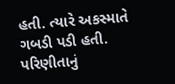હતી. ત્યારે અકસ્માતે ગબડી પડી હતી. પરિણીતાનું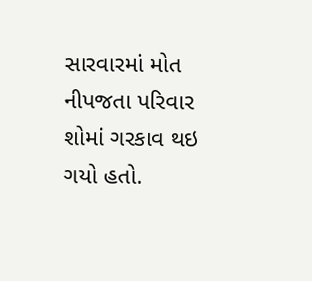સારવારમાં મોત નીપજતા પરિવાર શોમાં ગરકાવ થઇ ગયો હતો.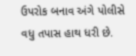ઉપરોક બનાવ અંગે પોલીસે વધુ તપાસ હાથ ધરી છે.